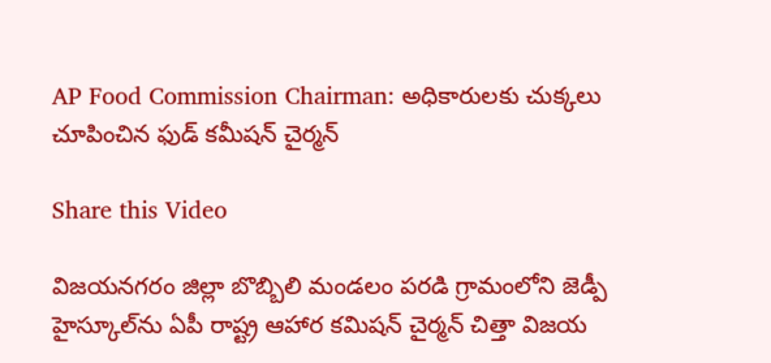AP Food Commission Chairman: అధికారులకు చుక్కలు చూపించిన ఫుడ్ కమీషన్ చైర్మన్

Share this Video

విజయనగరం జిల్లా బొబ్బిలి మండలం పరడి గ్రామంలోని జెడ్పీ హైస్కూల్‌ను ఏపీ రాష్ట్ర ఆహార కమిషన్ చైర్మన్ చిత్తా విజయ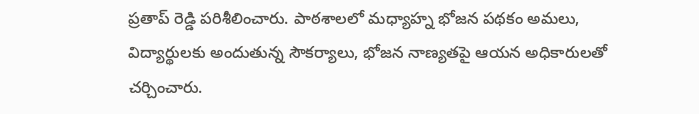ప్రతాప్ రెడ్డి పరిశీలించారు. పాఠశాలలో మధ్యాహ్న భోజన పథకం అమలు, విద్యార్థులకు అందుతున్న సౌకర్యాలు, భోజన నాణ్యతపై ఆయన అధికారులతో చర్చించారు.